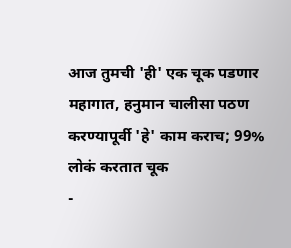आज तुमची 'ही' एक चूक पडणार महागात, हनुमान चालीसा पठण करण्यापूर्वी 'हे' काम कराच; 99% लोकं करतात चूक
-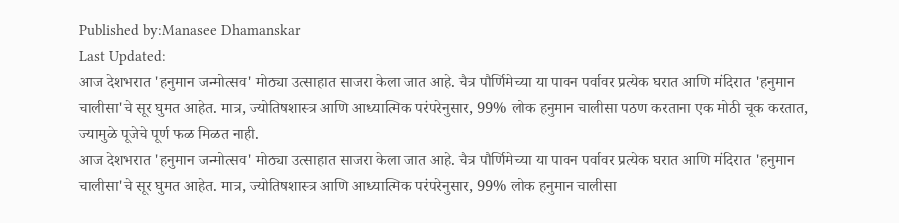Published by:Manasee Dhamanskar
Last Updated:
आज देशभरात 'हनुमान जन्मोत्सव' मोठ्या उत्साहात साजरा केला जात आहे. चैत्र पौर्णिमेच्या या पावन पर्वावर प्रत्येक घरात आणि मंदिरात 'हनुमान चालीसा'चे सूर घुमत आहेत. मात्र, ज्योतिषशास्त्र आणि आध्यात्मिक परंपरेनुसार, 99% लोक हनुमान चालीसा पठण करताना एक मोठी चूक करतात, ज्यामुळे पूजेचे पूर्ण फळ मिळत नाही.
आज देशभरात 'हनुमान जन्मोत्सव' मोठ्या उत्साहात साजरा केला जात आहे. चैत्र पौर्णिमेच्या या पावन पर्वावर प्रत्येक घरात आणि मंदिरात 'हनुमान चालीसा'चे सूर घुमत आहेत. मात्र, ज्योतिषशास्त्र आणि आध्यात्मिक परंपरेनुसार, 99% लोक हनुमान चालीसा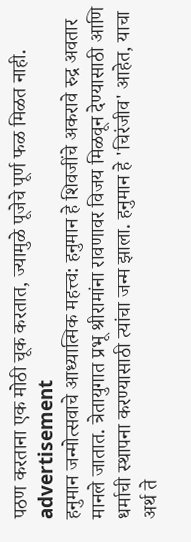पठण करताना एक मोठी चूक करतात, ज्यामुळे पूजेचे पूर्ण फळ मिळत नाही.
advertisement
हनुमान जन्मोत्सवाचे आध्यात्मिक महत्त्व: हनुमान हे शिवजींचे अकरावे रुद्र अवतार मानले जातात. त्रेतायुगात प्रभू श्रीरामांना रावणावर विजय मिळवून देण्यासाठी आणि धर्माची स्थापना करण्यासाठी त्यांचा जन्म झाला. हनुमान हे 'चिरंजीव' आहेत, याचा अर्थ ते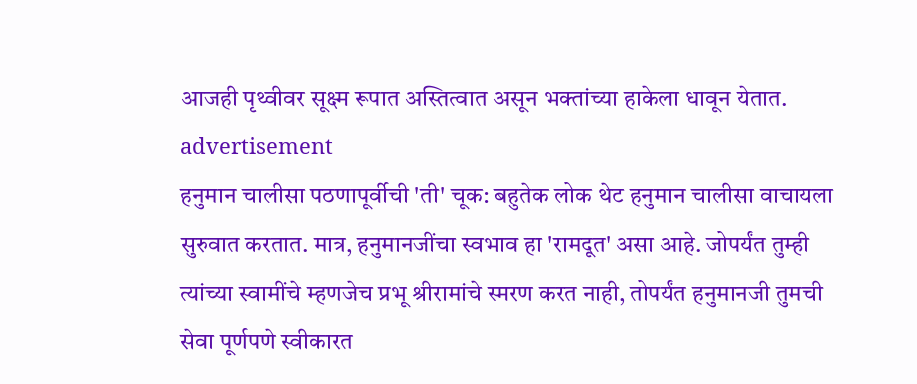आजही पृथ्वीवर सूक्ष्म रूपात अस्तित्वात असून भक्तांच्या हाकेला धावून येतात.
advertisement
हनुमान चालीसा पठणापूर्वीची 'ती' चूक: बहुतेक लोक थेट हनुमान चालीसा वाचायला सुरुवात करतात. मात्र, हनुमानजींचा स्वभाव हा 'रामदूत' असा आहे. जोपर्यंत तुम्ही त्यांच्या स्वामींचे म्हणजेच प्रभू श्रीरामांचे स्मरण करत नाही, तोपर्यंत हनुमानजी तुमची सेवा पूर्णपणे स्वीकारत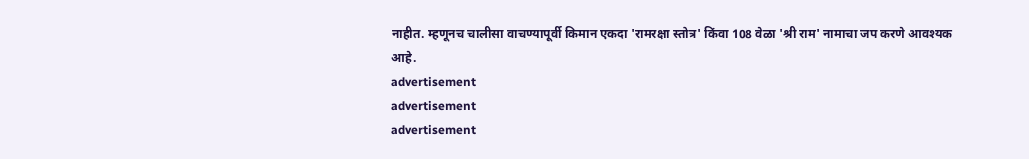नाहीत. म्हणूनच चालीसा वाचण्यापूर्वी किमान एकदा 'रामरक्षा स्तोत्र' किंवा 108 वेळा 'श्री राम' नामाचा जप करणे आवश्यक आहे.
advertisement
advertisement
advertisement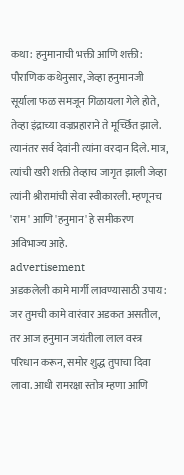कथा: हनुमानाची भक्ती आणि शक्ती: पौराणिक कथेनुसार, जेव्हा हनुमानजी सूर्याला फळ समजून गिळायला गेले होते, तेव्हा इंद्राच्या वज्रप्रहाराने ते मूर्च्छित झाले. त्यानंतर सर्व देवांनी त्यांना वरदान दिले. मात्र, त्यांची खरी शक्ती तेव्हाच जागृत झाली जेव्हा त्यांनी श्रीरामांची सेवा स्वीकारली. म्हणूनच 'राम' आणि 'हनुमान' हे समीकरण अविभाज्य आहे.
advertisement
अडकलेली कामे मार्गी लावण्यासाठी उपाय: जर तुमची कामे वारंवार अडकत असतील, तर आज हनुमान जयंतीला लाल वस्त्र परिधान करून, समोर शुद्ध तुपाचा दिवा लावा. आधी रामरक्षा स्तोत्र म्हणा आणि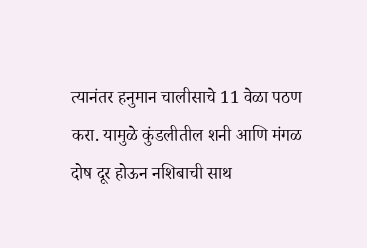त्यानंतर हनुमान चालीसाचे 11 वेळा पठण करा. यामुळे कुंडलीतील शनी आणि मंगळ दोष दूर होऊन नशिबाची साथ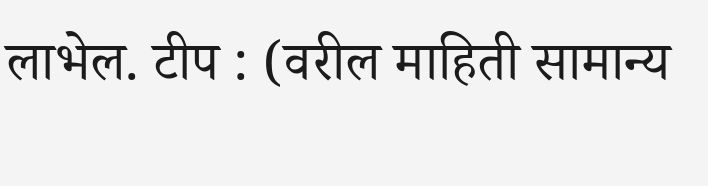लाभेल. टीप : (वरील माहिती सामान्य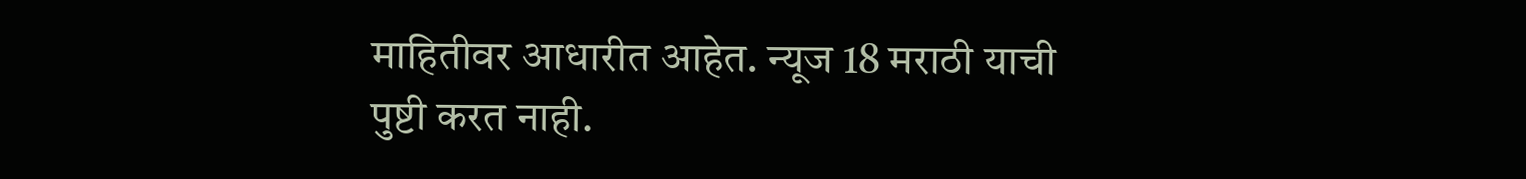माहितीवर आधारीत आहेत. न्यूज 18 मराठी याची पुष्टी करत नाही.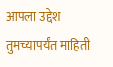आपला उद्देश तुमच्यापर्यंत माहिती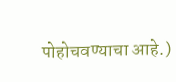पोहोचवण्याचा आहे.)